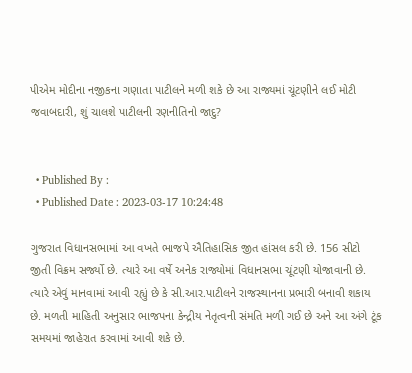પીએમ મોદીના નજીકના ગણાતા પાટીલને મળી શકે છે આ રાજ્યમાં ચૂંટણીને લઈ મોટી જવાબદારી, શું ચાલશે પાટીલની રણનીતિનો જાદુ?


  • Published By :
  • Published Date : 2023-03-17 10:24:48

ગુજરાત વિધાનસભામાં આ વખતે ભાજપે ઐતિહાસિક જીત હાંસલ કરી છે. 156 સીટો જીતી વિક્રમ સર્જ્યો છે. ત્યારે આ વર્ષે અનેક રાજ્યોમાં વિધાનસભા ચૂંટણી યોજાવાની છે. ત્યારે એવું માનવામાં આવી રહ્યું છે કે સી.આર.પાટીલને રાજસ્થાનના પ્રભારી બનાવી શકાય છે. મળતી માહિતી અનુસાર ભાજપના કેન્દ્રીય નેતૃત્વની સંમતિ મળી ગઈ છે અને આ અંગે ટૂંક સમયમાં જાહેરાત કરવામાં આવી શકે છે.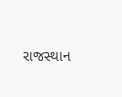રાજસ્થાન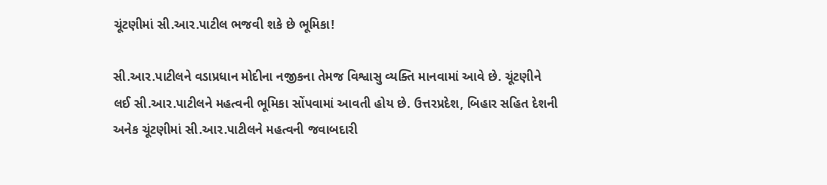ચૂંટણીમાં સી.આર.પાટીલ ભજવી શકે છે ભૂમિકા!

સી.આર.પાટીલને વડાપ્રધાન મોદીના નજીકના તેમજ વિશ્વાસુ વ્યક્તિ માનવામાં આવે છે. ચૂંટણીને લઈ સી.આર.પાટીલને મહત્વની ભૂમિકા સોંપવામાં આવતી હોય છે. ઉત્તરપ્રદેશ, બિહાર સહિત દેશની અનેક ચૂંટણીમાં સી.આર.પાટીલને મહત્વની જવાબદારી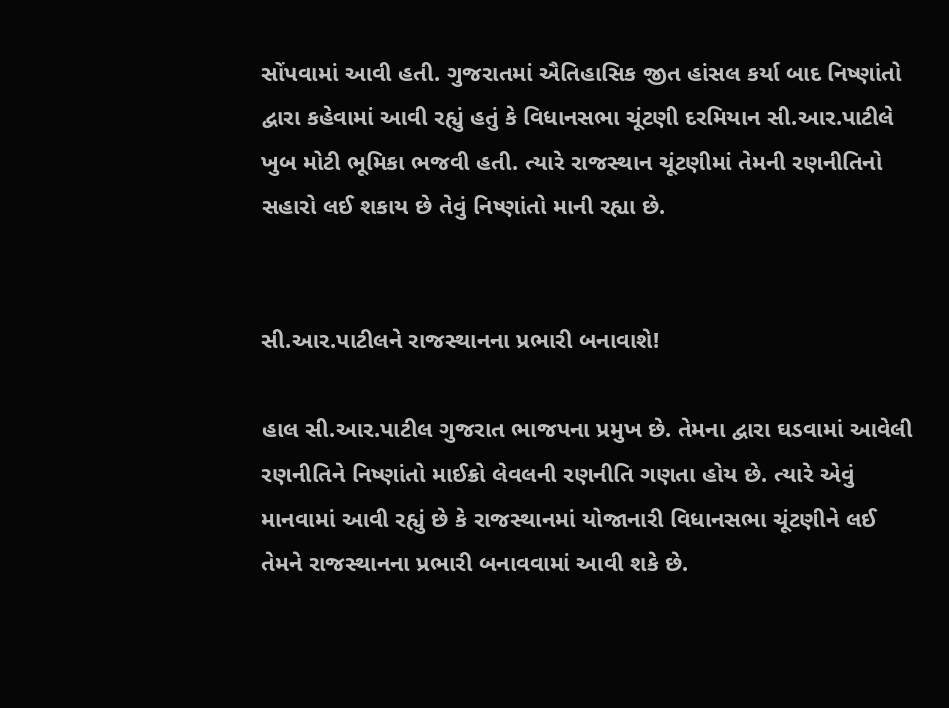સોંપવામાં આવી હતી. ગુજરાતમાં ઐતિહાસિક જીત હાંસલ કર્યા બાદ નિષ્ણાંતો દ્વારા કહેવામાં આવી રહ્યું હતું કે વિધાનસભા ચૂંટણી દરમિયાન સી.આર.પાટીલે ખુબ મોટી ભૂમિકા ભજવી હતી. ત્યારે રાજસ્થાન ચૂંટણીમાં તેમની રણનીતિનો સહારો લઈ શકાય છે તેવું નિષ્ણાંતો માની રહ્યા છે.


સી.આર.પાટીલને રાજસ્થાનના પ્રભારી બનાવાશે!

હાલ સી.આર.પાટીલ ગુજરાત ભાજપના પ્રમુખ છે. તેમના દ્વારા ઘડવામાં આવેલી રણનીતિને નિષ્ણાંતો માઈક્રો લેવલની રણનીતિ ગણતા હોય છે. ત્યારે એવું માનવામાં આવી રહ્યું છે કે રાજસ્થાનમાં યોજાનારી વિધાનસભા ચૂંટણીને લઈ તેમને રાજસ્થાનના પ્રભારી બનાવવામાં આવી શકે છે.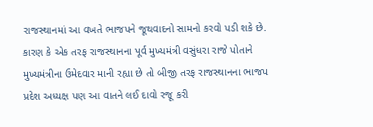રાજસ્થાનમાં આ વખતે ભાજપને જૂથવાદનો સામનો કરવો પડી શકે છે. કારણ કે એક તરફ રાજસ્થાનના પૂર્વ મુખ્યમંત્રી વસુંધરા રાજે પોતાને મુખ્યમંત્રીના ઉમેદવાર માની રહ્યા છે તો બીજી તરફ રાજસ્થાનના ભાજપ પ્રદેશ અધ્યક્ષ પણ આ વાતને લઈ દાવો રજૂ કરી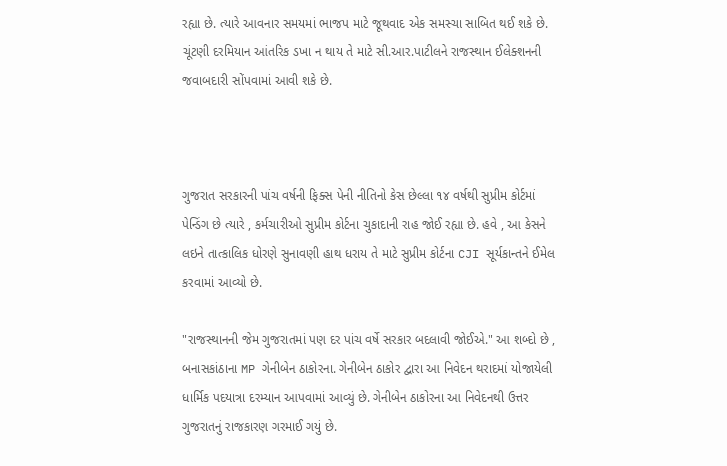રહ્યા છે. ત્યારે આવનાર સમયમાં ભાજપ માટે જૂથવાદ એક સમસ્ચા સાબિત થઈ શકે છે. ચૂંટણી દરમિયાન આંતરિક ડખા ન થાય તે માટે સી.આર.પાટીલને રાજસ્થાન ઈલેક્શનની જવાબદારી સોંપવામાં આવી શકે છે.



ગુજરાત સરકારની પાંચ વર્ષની ફિક્સ પેની નીતિનો કેસ છેલ્લા ૧૪ વર્ષથી સુપ્રીમ કોર્ટમાં પેન્ડિંગ છે ત્યારે , કર્મચારીઓ સુપ્રીમ કોર્ટના ચુકાદાની રાહ જોઈ રહ્યા છે. હવે , આ કેસને લઇને તાત્કાલિક ધોરણે સુનાવણી હાથ ધરાય તે માટે સુપ્રીમ કોર્ટના CJI સૂર્યકાન્તને ઈમેલ કરવામાં આવ્યો છે.

"રાજસ્થાનની જેમ ગુજરાતમાં પણ દર પાંચ વર્ષે સરકાર બદલાવી જોઈએ." આ શબ્દો છે , બનાસકાંઠાના MP ગેનીબેન ઠાકોરના. ગેનીબેન ઠાકોર દ્વારા આ નિવેદન થરાદમાં યોજાયેલી ધાર્મિક પદયાત્રા દરમ્યાન આપવામાં આવ્યું છે. ગેનીબેન ઠાકોરના આ નિવેદનથી ઉત્તર ગુજરાતનું રાજકારણ ગરમાઈ ગયું છે.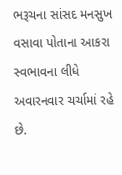ભરૂચના સાંસદ મનસુખ વસાવા પોતાના આકરા સ્વભાવના લીધે અવારનવાર ચર્ચામાં રહે છે.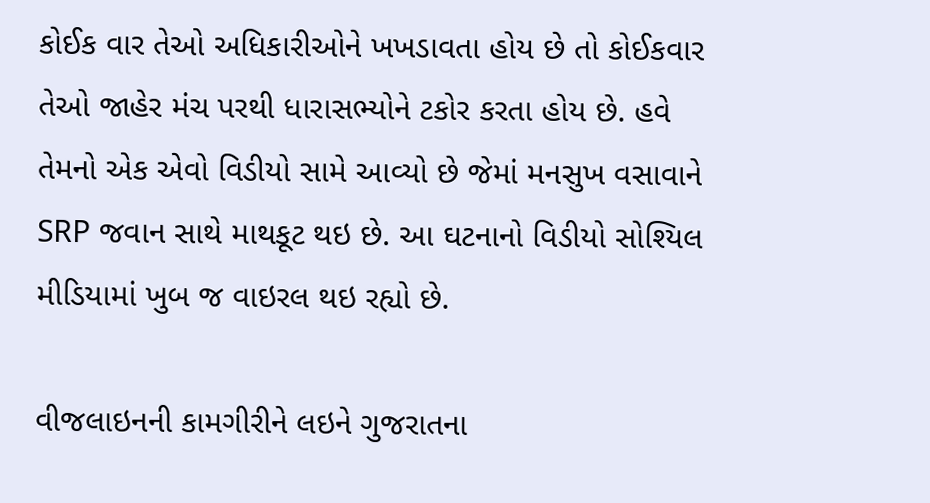કોઈક વાર તેઓ અધિકારીઓને ખખડાવતા હોય છે તો કોઈકવાર તેઓ જાહેર મંચ પરથી ધારાસભ્યોને ટકોર કરતા હોય છે. હવે તેમનો એક એવો વિડીયો સામે આવ્યો છે જેમાં મનસુખ વસાવાને SRP જવાન સાથે માથકૂટ થઇ છે. આ ઘટનાનો વિડીયો સોશ્યિલ મીડિયામાં ખુબ જ વાઇરલ થઇ રહ્યો છે.

વીજલાઇનની કામગીરીને લઇને ગુજરાતના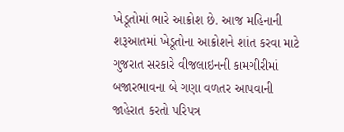ખેડૂતોમાં ભારે આક્રોશ છે. આજ મહિનાની શરૂઆતમાં ખેડૂતોના આક્રોશને શાંત કરવા માટે ગુજરાત સરકારે વીજલાઇનની કામગીરીમાં બજારભાવના બે ગણા વળતર આપવાની જાહેરાત કરતો પરિપત્ર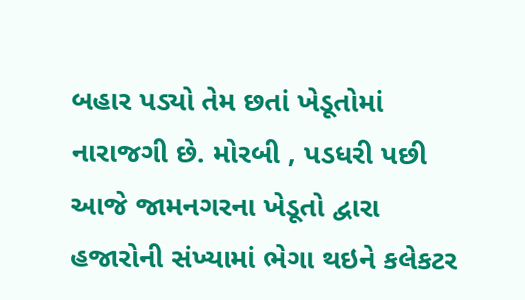બહાર પડ્યો તેમ છતાં ખેડૂતોમાં નારાજગી છે. મોરબી , પડધરી પછી આજે જામનગરના ખેડૂતો દ્વારા હજારોની સંખ્યામાં ભેગા થઇને કલેકટર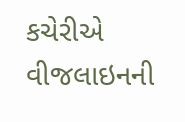કચેરીએ વીજલાઇનની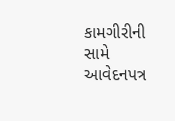કામગીરીની સામે આવેદનપત્ર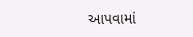આપવામાં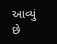આવ્યું છે